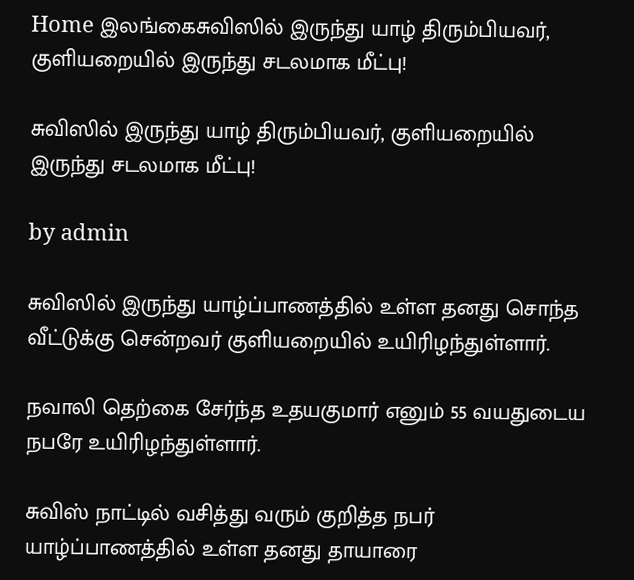Home இலங்கைசுவிஸில் இருந்து யாழ் திரும்பியவர், குளியறையில் இருந்து சடலமாக மீட்பு!

சுவிஸில் இருந்து யாழ் திரும்பியவர், குளியறையில் இருந்து சடலமாக மீட்பு!

by admin

சுவிஸில் இருந்து யாழ்ப்பாணத்தில் உள்ள தனது சொந்த வீட்டுக்கு சென்றவர் குளியறையில் உயிரிழந்துள்ளார்.

நவாலி தெற்கை சேர்ந்த உதயகுமார் எனும் 55 வயதுடைய நபரே உயிரிழந்துள்ளார்.

சுவிஸ் நாட்டில் வசித்து வரும் குறித்த நபர் யாழ்ப்பாணத்தில் உள்ள தனது தாயாரை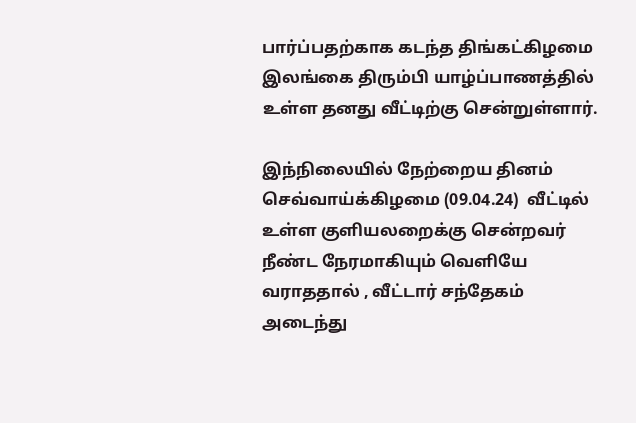பார்ப்பதற்காக கடந்த திங்கட்கிழமை இலங்கை திரும்பி யாழ்ப்பாணத்தில் உள்ள தனது வீட்டிற்கு சென்றுள்ளார்.

இந்நிலையில் நேற்றைய தினம் செவ்வாய்க்கிழமை (09.04.24)  வீட்டில் உள்ள குளியலறைக்கு சென்றவர் நீண்ட நேரமாகியும் வெளியே வராததால் , வீட்டார் சந்தேகம் அடைந்து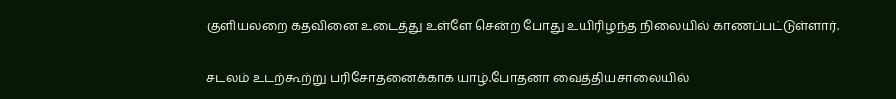குளியலறை கதவினை உடைத்து உள்ளே சென்ற போது உயிரிழந்த நிலையில் காணப்பட்டுள்ளார்.

சடலம் உடற்கூற்று பரிசோதனைக்காக யாழ்.போதனா வைத்தியசாலையில்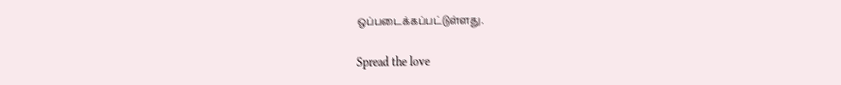ஒப்படைக்கப்பட்டுள்ளது.

Spread the love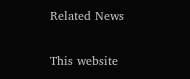Related News

This website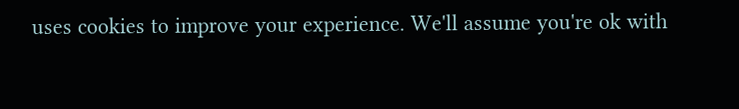uses cookies to improve your experience. We'll assume you're ok with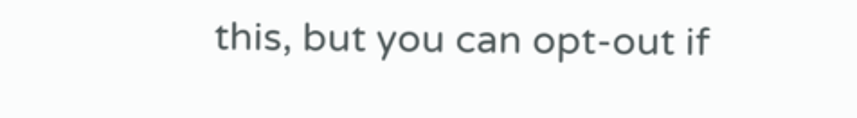this, but you can opt-out if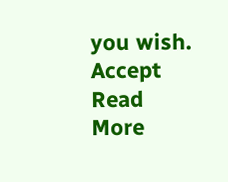you wish. Accept Read More